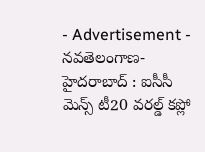- Advertisement -
నవతెలంగాణ-హైదరాబాద్ : ఐసీసీ మెన్స్ టీ20 వరల్డ్ కప్లో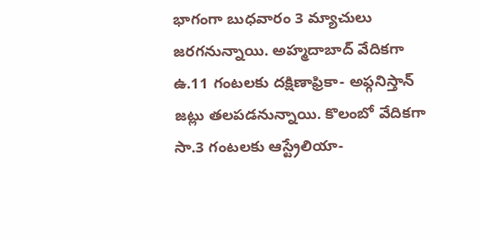భాగంగా బుధవారం 3 మ్యాచులు జరగనున్నాయి. అహ్మదాబాద్ వేదికగా ఉ.11 గంటలకు దక్షిణాఫ్రికా- అఫ్గనిస్తాన్ జట్లు తలపడనున్నాయి. కొలంబో వేదికగా సా.3 గంటలకు ఆస్ట్రేలియా-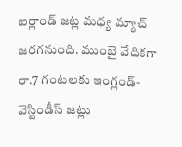ఐర్లాండ్ జట్ల మధ్య మ్యాచ్ జరగనుంది. ముంబై వేదికగా రా.7 గంటలకు ఇంగ్లండ్-వెస్టిండీస్ జట్లు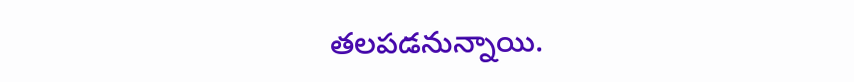తలపడనున్నాయి.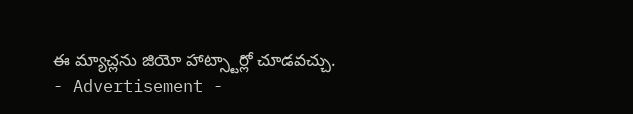ఈ మ్యాచ్లను జియో హాట్స్టార్లో చూడవచ్చు.
- Advertisement -